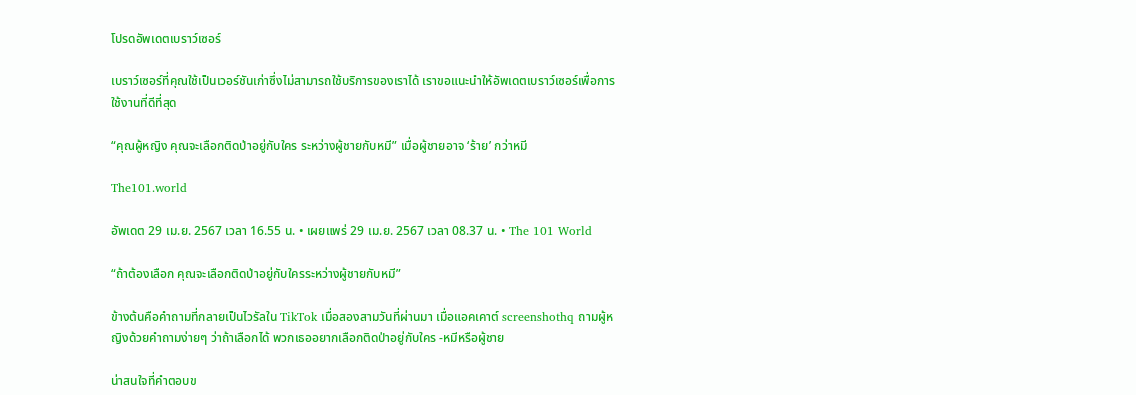โปรดอัพเดตเบราว์เซอร์

เบราว์เซอร์ที่คุณใช้เป็นเวอร์ชันเก่าซึ่งไม่สามารถใช้บริการของเราได้ เราขอแนะนำให้อัพเดตเบราว์เซอร์เพื่อการใช้งานที่ดีที่สุด

“คุณผู้หญิง คุณจะเลือกติดป่าอยู่กับใคร ระหว่างผู้ชายกับหมี” เมื่อผู้ชายอาจ ‘ร้าย’ กว่าหมี

The101.world

อัพเดต 29 เม.ย. 2567 เวลา 16.55 น. • เผยแพร่ 29 เม.ย. 2567 เวลา 08.37 น. • The 101 World

“ถ้าต้องเลือก คุณจะเลือกติดป่าอยู่กับใครระหว่างผู้ชายกับหมี”

ข้างต้นคือคำถามที่กลายเป็นไวรัลใน TikTok เมื่อสองสามวันที่ผ่านมา เมื่อแอคเคาต์ screenshothq ถามผู้หญิงด้วยคำถามง่ายๆ ว่าถ้าเลือกได้ พวกเธออยากเลือกติดป่าอยู่กับใคร -หมีหรือผู้ชาย

น่าสนใจที่คำตอบข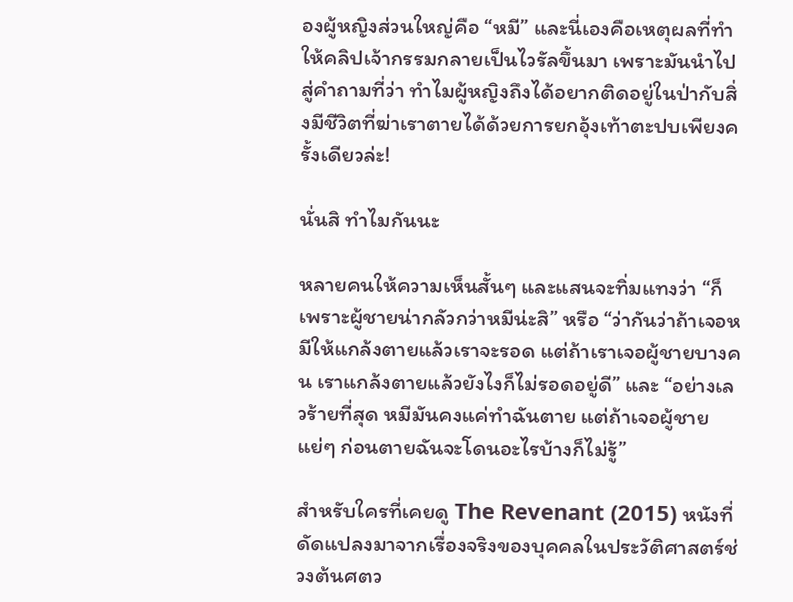องผู้หญิงส่วนใหญ่คือ “หมี” และนี่เองคือเหตุผลที่ทำให้คลิปเจ้ากรรมกลายเป็นไวรัลขึ้นมา เพราะมันนำไปสู่คำถามที่ว่า ทำไมผู้หญิงถึงได้อยากติดอยู่ในป่ากับสิ่งมีชีวิตที่ฆ่าเราตายได้ด้วยการยกอุ้งเท้าตะปบเพียงครั้งเดียวล่ะ!

นั่นสิ ทำไมกันนะ

หลายคนให้ความเห็นสั้นๆ และแสนจะทิ่มแทงว่า “ก็เพราะผู้ชายน่ากลัวกว่าหมีน่ะสิ” หรือ “ว่ากันว่าถ้าเจอหมีให้แกล้งตายแล้วเราจะรอด แต่ถ้าเราเจอผู้ชายบางคน เราแกล้งตายแล้วยังไงก็ไม่รอดอยู่ดี” และ “อย่างเลวร้ายที่สุด หมีมันคงแค่ทำฉันตาย แต่ถ้าเจอผู้ชายแย่ๆ ก่อนตายฉันจะโดนอะไรบ้างก็ไม่รู้”

สำหรับใครที่เคยดู The Revenant (2015) หนังที่ดัดแปลงมาจากเรื่องจริงของบุคคลในประวัติศาสตร์ช่วงต้นศตว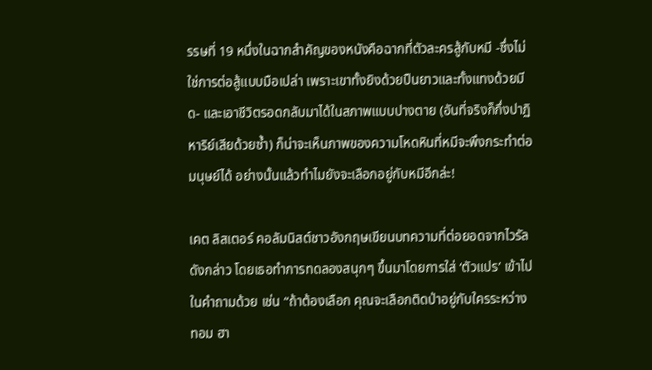รรษที่ 19 หนึ่งในฉากสำคัญของหนังคือฉากที่ตัวละครสู้กับหมี -ซึ่งไม่ใช่การต่อสู้แบบมือเปล่า เพราะเขาทั้งยิงด้วยปืนยาวและทั้งแทงด้วยมีด- และเอาชีวิตรอดกลับมาได้ในสภาพแบบปางตาย (อันที่จริงก็กึ่งปาฏิหาริย์เสียด้วยซ้ำ) ก็น่าจะเห็นภาพของความโหดหินที่หมีจะพึงกระทำต่อมนุษย์ได้ อย่างนั้นแล้วทำไมยังจะเลือกอยู่กับหมีอีกล่ะ!

เคต ลิสเตอร์ คอลัมนิสต์ชาวอังกฤษเขียนบทความที่ต่อยอดจากไวรัลดังกล่าว โดยเธอทำการทดลองสนุกๆ ขึ้นมาโดยการใส่ ‘ตัวแปร’ เข้าไปในคำถามด้วย เช่น “ถ้าต้องเลือก คุณจะเลือกติดป่าอยู่กับใครระหว่าง ทอม ฮา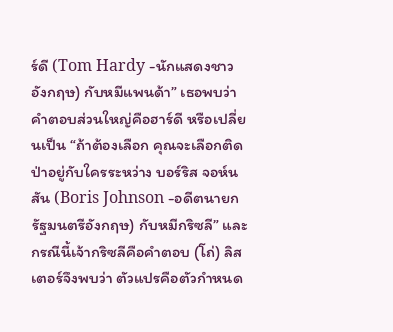ร์ดี (Tom Hardy -นักแสดงชาวอังกฤษ) กับหมีแพนด้า” เธอพบว่าคำตอบส่วนใหญ่คือฮาร์ดี หรือเปลี่ยนเป็น “ถ้าต้องเลือก คุณจะเลือกติดป่าอยู่กับใครระหว่าง บอร์ริส จอห์นสัน (Boris Johnson -อดีตนายกรัฐมนตรีอังกฤษ) กับหมีกริซลี” และกรณีนี้เจ้ากริซลีคือคำตอบ (โถ่) ลิสเตอร์จึงพบว่า ตัวแปรคือตัวกำหนด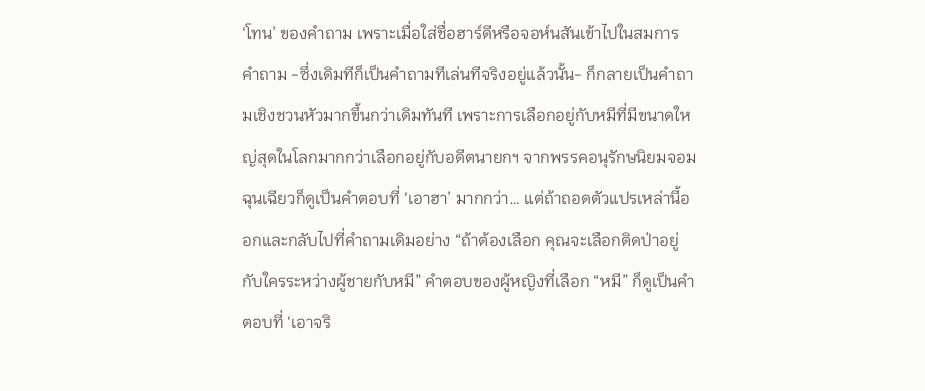‘โทน’ ของคำถาม เพราะเมื่อใส่ชื่อฮาร์ดีหรือจอห์นสันเข้าไปในสมการ คำถาม -ซึ่งเดิมทีก็เป็นคำถามทีเล่นทีจริงอยู่แล้วนั้น- ก็กลายเป็นคำถามเชิงชวนหัวมากขึ้นกว่าเดิมทันที เพราะการเลือกอยู่กับหมีที่มีขนาดใหญ่สุดในโลกมากกว่าเลือกอยู่กับอดีตนายกฯ จากพรรคอนุรักษนิยมจอมฉุนเฉียวก็ดูเป็นคำตอบที่ ‘เอาฮา’ มากกว่า… แต่ถ้าถอดตัวแปรเหล่านี้ออกและกลับไปที่คำถามเดิมอย่าง “ถ้าต้องเลือก คุณจะเลือกติดป่าอยู่กับใครระหว่างผู้ชายกับหมี” คำตอบของผู้หญิงที่เลือก “หมี” ก็ดูเป็นคำตอบที่ ‘เอาจริ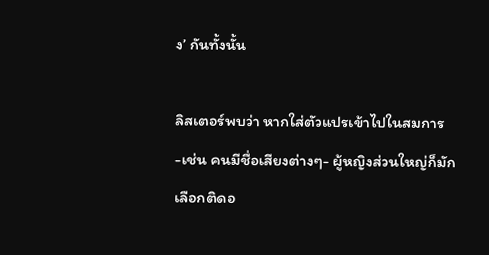ง’ กันทั้งนั้น

ลิสเตอร์พบว่า หากใส่ตัวแปรเข้าไปในสมการ -เช่น คนมีชื่อเสียงต่างๆ- ผู้หญิงส่วนใหญ่ก็มักเลือกติดอ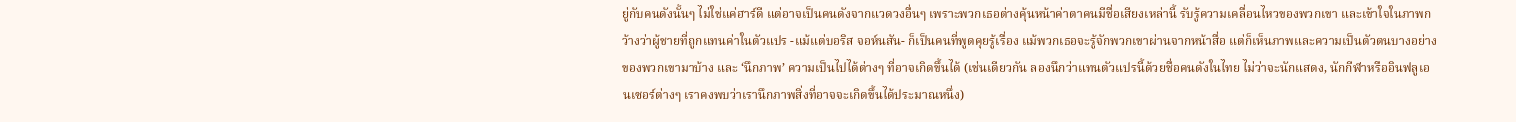ยู่กับคนดังนั้นๆ ไม่ใช่แค่ฮาร์ดี แต่อาจเป็นคนดังจากแวดวงอื่นๆ เพราะพวกเธอต่างคุ้นหน้าค่าตาคนมีชื่อเสียงเหล่านี้ รับรู้ความเคลื่อนไหวของพวกเขา และเข้าใจในภาพกว้างว่าผู้ชายที่ถูกแทนค่าในตัวแปร -แม้แต่บอริส จอห์นสัน- ก็เป็นคนที่พูดคุยรู้เรื่อง แม้พวกเธอจะรู้จักพวกเขาผ่านจากหน้าสื่อ แต่ก็เห็นภาพและความเป็นตัวตนบางอย่างของพวกเขามาบ้าง และ ‘นึกภาพ’ ความเป็นไปได้ต่างๆ ที่อาจเกิดขึ้นได้ (เช่นเดียวกัน ลองนึกว่าแทนตัวแปรนี้ด้วยชื่อคนดังในไทย ไม่ว่าจะนักแสดง, นักกีฬาหรืออินฟลูเอนเซอร์ต่างๆ เราคงพบว่าเรานึกภาพสิ่งที่อาจจะเกิดขึ้นได้ประมาณหนึ่ง)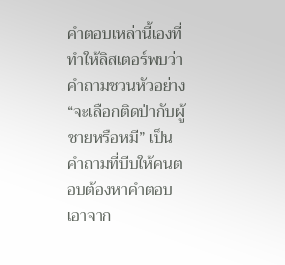คำตอบเหล่านี้เองที่ทำให้ลิสเตอร์พบว่า คำถามชวนหัวอย่าง “จะเลือกติดป่ากับผู้ชายหรือหมี” เป็นคำถามที่บีบให้คนตอบต้องหาคำตอบเอาจาก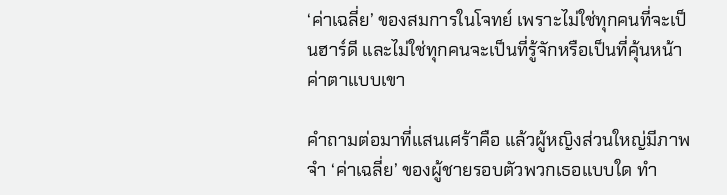‘ค่าเฉลี่ย’ ของสมการในโจทย์ เพราะไม่ใช่ทุกคนที่จะเป็นฮาร์ดี และไม่ใช่ทุกคนจะเป็นที่รู้จักหรือเป็นที่คุ้นหน้าค่าตาแบบเขา

คำถามต่อมาที่แสนเศร้าคือ แล้วผู้หญิงส่วนใหญ่มีภาพจำ ‘ค่าเฉลี่ย’ ของผู้ชายรอบตัวพวกเธอแบบใด ทำ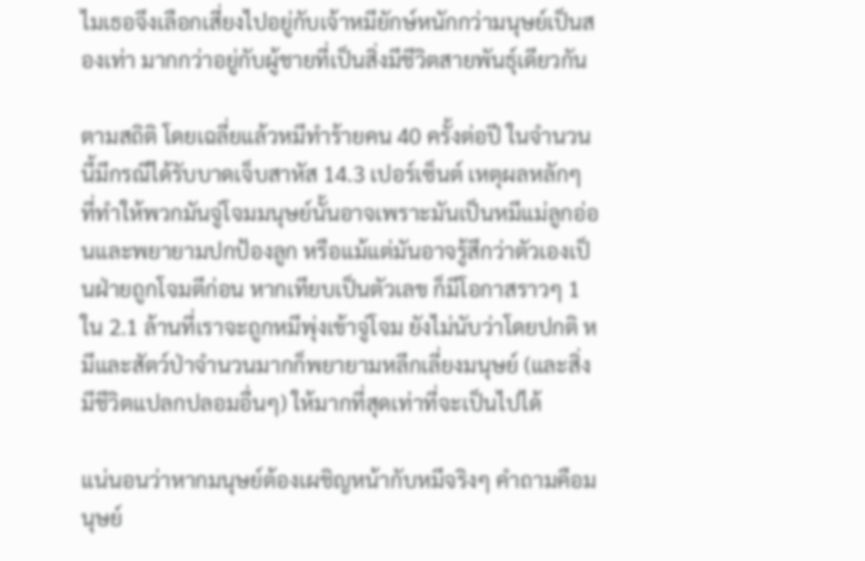ไมเธอจึงเลือกเสี่ยงไปอยู่กับเจ้าหมียักษ์หนักกว่ามนุษย์เป็นสองเท่า มากกว่าอยู่กับผู้ชายที่เป็นสิ่งมีชีวิตสายพันธุ์เดียวกัน

ตามสถิติ โดยเฉลี่ยแล้วหมีทำร้ายคน 40 ครั้งต่อปี ในจำนวนนี้มีกรณีได้รับบาดเจ็บสาหัส 14.3 เปอร์เซ็นต์ เหตุผลหลักๆ ที่ทำให้พวกมันจู่โจมมนุษย์นั้นอาจเพราะมันเป็นหมีแม่ลูกอ่อนและพยายามปกป้องลูก หรือแม้แต่มันอาจรู้สึกว่าตัวเองเป็นฝ่ายถูกโจมตีก่อน หากเทียบเป็นตัวเลข ก็มีโอกาสราวๆ 1 ใน 2.1 ล้านที่เราจะถูกหมีพุ่งเข้าจู่โจม ยังไม่นับว่าโดยปกติ หมีและสัตว์ป่าจำนวนมากก็พยายามหลีกเลี่ยงมนุษย์ (และสิ่งมีชีวิตแปลกปลอมอื่นๆ) ให้มากที่สุดเท่าที่จะเป็นไปได้

แน่นอนว่าหากมนุษย์ต้องเผชิญหน้ากับหมีจริงๆ คำถามคือมนุษย์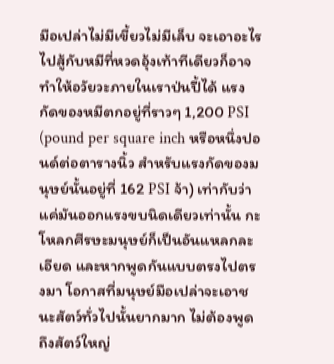มือเปล่าไม่มีเขี้ยวไม่มีเล็บ จะเอาอะไรไปสู้กับหมีที่หวดอุ้งเท้าทีเดียวก็อาจทำให้อวัยวะภายในเราป่นปี้ได้ แรงกัดของหมีตกอยู่ที่ราวๆ 1,200 PSI (pound per square inch หรือหนึ่งปอนด์ต่อตารางนิ้ว สำหรับแรงกัดของมนุษย์นั้นอยู่ที่ 162 PSI จ้า) เท่ากับว่า แค่มันออกแรงขบนิดเดียวเท่านั้น กะโหลกศีรษะมนุษย์ก็เป็นอันแหลกละเอียด และหากพูดกันแบบตรงไปตรงมา โอกาสที่มนุษย์มือเปล่าจะเอาชนะสัตว์ทั่วไปนั้นยากมาก ไม่ต้องพูดถึงสัตว์ใหญ่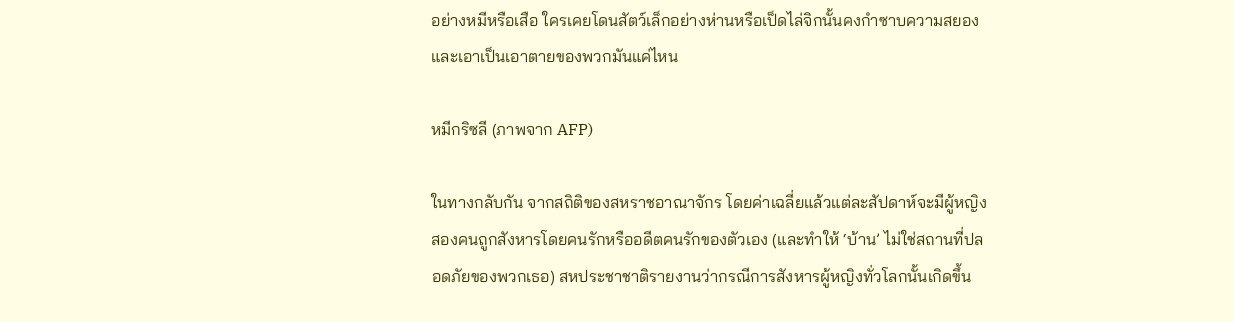อย่างหมีหรือเสือ ใครเคยโดนสัตว์เล็กอย่างห่านหรือเป็ดไล่จิกนั้นคงกำซาบความสยองและเอาเป็นเอาตายของพวกมันแค่ไหน

หมีกริซลี (ภาพจาก AFP)

ในทางกลับกัน จากสถิติของสหราชอาณาจักร โดยค่าเฉลี่ยแล้วแต่ละสัปดาห์จะมีผู้หญิงสองคนถูกสังหารโดยคนรักหรืออดีตคนรักของตัวเอง (และทำให้ ‘บ้าน’ ไม่ใช่สถานที่ปลอดภัยของพวกเธอ) สหประชาชาติรายงานว่ากรณีการสังหารผู้หญิงทั่วโลกนั้นเกิดขึ้น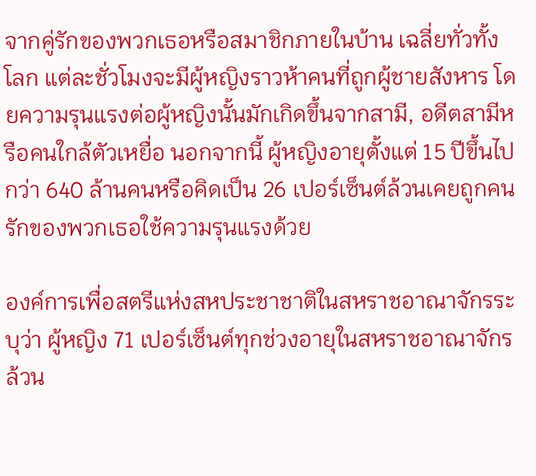จากคู่รักของพวกเธอหรือสมาชิกภายในบ้าน เฉลี่ยทั่วทั้งโลก แต่ละชั่วโมงจะมีผู้หญิงราวห้าคนที่ถูกผู้ชายสังหาร โดยความรุนแรงต่อผู้หญิงนั้นมักเกิดขึ้นจากสามี, อดีตสามีหรือคนใกล้ตัวเหยื่อ นอกจากนี้ ผู้หญิงอายุตั้งแต่ 15 ปีขึ้นไปกว่า 640 ล้านคนหรือคิดเป็น 26 เปอร์เซ็นต์ล้วนเคยถูกคนรักของพวกเธอใช้ความรุนแรงด้วย

องค์การเพื่อสตรีแห่งสหประชาชาติในสหราชอาณาจักรระบุว่า ผู้หญิง 71 เปอร์เซ็นต์ทุกช่วงอายุในสหราชอาณาจักรล้วน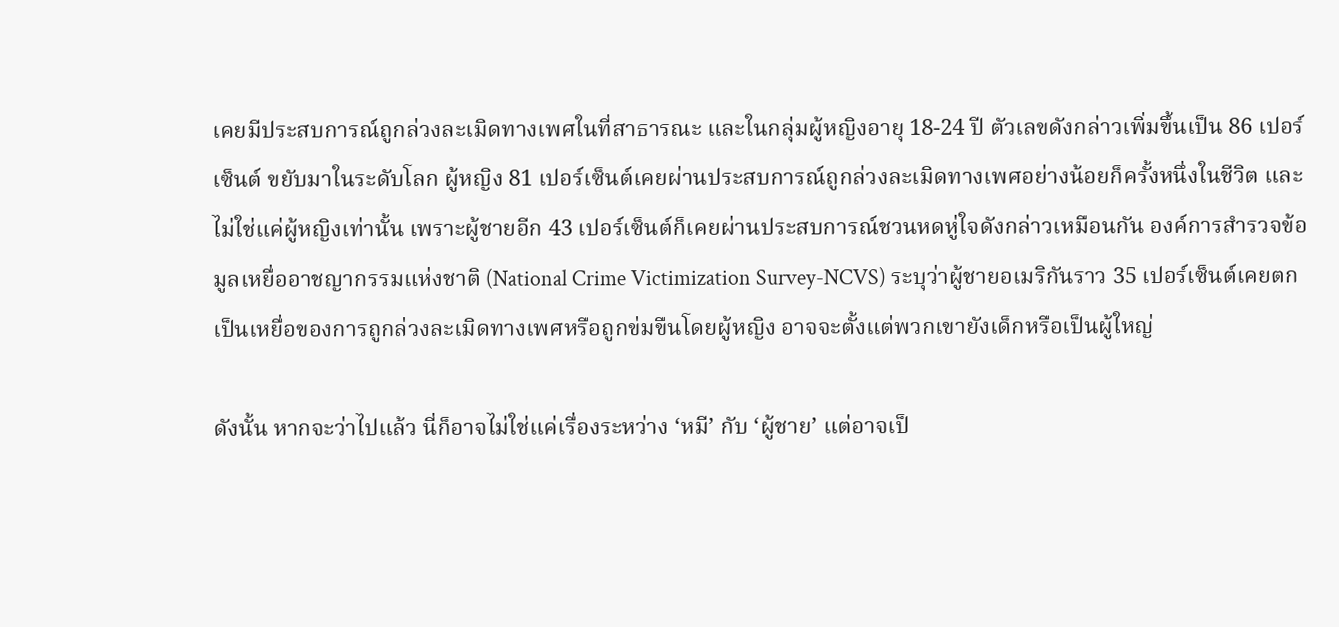เคยมีประสบการณ์ถูกล่วงละเมิดทางเพศในที่สาธารณะ และในกลุ่มผู้หญิงอายุ 18-24 ปี ตัวเลขดังกล่าวเพิ่มขึ้นเป็น 86 เปอร์เซ็นต์ ขยับมาในระดับโลก ผู้หญิง 81 เปอร์เซ็นต์เคยผ่านประสบการณ์ถูกล่วงละเมิดทางเพศอย่างน้อยก็ครั้งหนึ่งในชีวิต และไม่ใช่แค่ผู้หญิงเท่านั้น เพราะผู้ชายอีก 43 เปอร์เซ็นต์ก็เคยผ่านประสบการณ์ชวนหดหู่ใจดังกล่าวเหมือนกัน องค์การสำรวจข้อมูลเหยื่ออาชญากรรมแห่งชาติ (National Crime Victimization Survey-NCVS) ระบุว่าผู้ชายอเมริกันราว 35 เปอร์เซ็นต์เคยตกเป็นเหยื่อของการถูกล่วงละเมิดทางเพศหรือถูกข่มขืนโดยผู้หญิง อาจจะตั้งแต่พวกเขายังเด็กหรือเป็นผู้ใหญ่

ดังนั้น หากจะว่าไปแล้ว นี่ก็อาจไม่ใช่แค่เรื่องระหว่าง ‘หมี’ กับ ‘ผู้ชาย’ แต่อาจเป็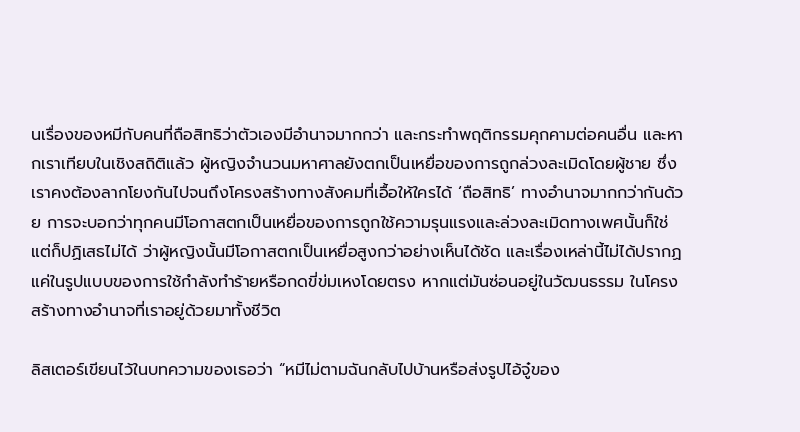นเรื่องของหมีกับคนที่ถือสิทธิว่าตัวเองมีอำนาจมากกว่า และกระทำพฤติกรรมคุกคามต่อคนอื่น และหากเราเทียบในเชิงสถิติแล้ว ผู้หญิงจำนวนมหาศาลยังตกเป็นเหยื่อของการถูกล่วงละเมิดโดยผู้ชาย ซึ่งเราคงต้องลากโยงกันไปจนถึงโครงสร้างทางสังคมที่เอื้อให้ใครได้ ‘ถือสิทธิ’ ทางอำนาจมากกว่ากันด้วย การจะบอกว่าทุกคนมีโอกาสตกเป็นเหยื่อของการถูกใช้ความรุนแรงและล่วงละเมิดทางเพศนั้นก็ใช่ แต่ก็ปฏิเสธไม่ได้ ว่าผู้หญิงนั้นมีโอกาสตกเป็นเหยื่อสูงกว่าอย่างเห็นได้ชัด และเรื่องเหล่านี้ไม่ได้ปรากฏแค่ในรูปแบบของการใช้กำลังทำร้ายหรือกดขี่ข่มเหงโดยตรง หากแต่มันซ่อนอยู่ในวัฒนธรรม ในโครงสร้างทางอำนาจที่เราอยู่ด้วยมาทั้งชีวิต

ลิสเตอร์เขียนไว้ในบทความของเธอว่า “หมีไม่ตามฉันกลับไปบ้านหรือส่งรูปไอ้จู๋ของ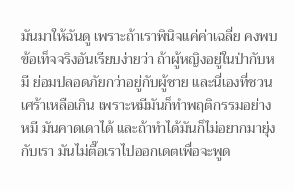มันมาให้ฉันดู เพราะถ้าเราพินิจแค่ค่าเฉลี่ย คงพบข้อเท็จจริงอันเรียบง่ายว่า ถ้าผู้หญิงอยู่ในป่ากับหมี ย่อมปลอดภัยกว่าอยู่กับผู้ชาย และนี่เองที่ชวนเศร้าเหลือเกิน เพราะหมีมันก็ทำพฤติกรรมอย่างหมี มันคาดเดาได้ และถ้าทำได้มันก็ไม่อยากมายุ่งกับเรา มันไม่ตื๊อเราไปออกเดตเพื่อจะพูด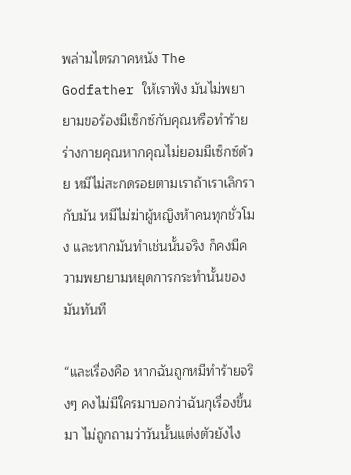พล่ามไตรภาคหนัง The Godfather ให้เราฟัง มันไม่พยายามขอร้องมีเซ็กซ์กับคุณหรือทำร้ายร่างกายคุณหากคุณไม่ยอมมีเซ็กซ์ด้วย หมีไม่สะกดรอยตามเราถ้าเราเลิกรากับมัน หมีไม่ฆ่าผู้หญิงห้าคนทุกชั่วโมง และหากมันทำเช่นนั้นจริง ก็คงมีความพยายามหยุดการกระทำนั้นของมันทันที

“และเรื่องคือ หากฉันถูกหมีทำร้ายจริงๆ คงไม่มีใครมาบอกว่าฉันกุเรื่องขึ้นมา ไม่ถูกถามว่าวันนั้นแต่งตัวยังไง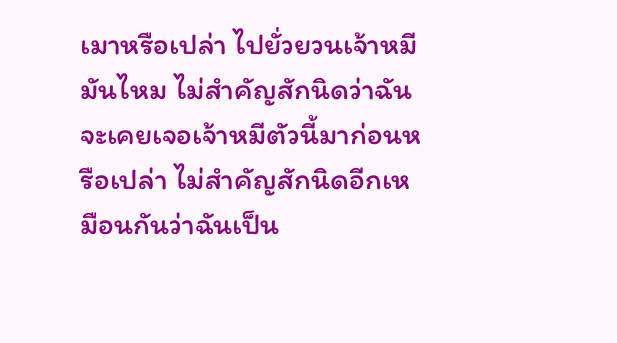เมาหรือเปล่า ไปยั่วยวนเจ้าหมีมันไหม ไม่สำคัญสักนิดว่าฉันจะเคยเจอเจ้าหมีตัวนี้มาก่อนหรือเปล่า ไม่สำคัญสักนิดอีกเหมือนกันว่าฉันเป็น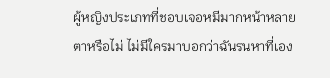ผู้หญิงประเภทที่ชอบเจอหมีมากหน้าหลายตาหรือไม่ ไม่มีใครมาบอกว่าฉันรนหาที่เอง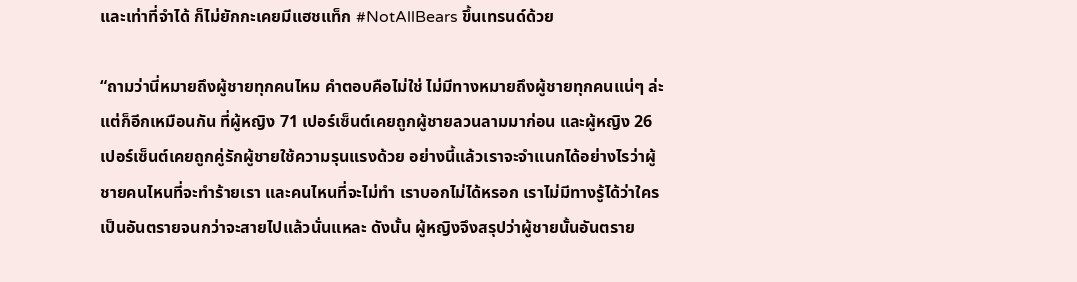และเท่าที่จำได้ ก็ไม่ยักกะเคยมีแฮชแท็ก #NotAllBears ขึ้นเทรนด์ด้วย

“ถามว่านี่หมายถึงผู้ชายทุกคนไหม คำตอบคือไม่ใช่ ไม่มีทางหมายถึงผู้ชายทุกคนแน่ๆ ล่ะ แต่ก็อีกเหมือนกัน ที่ผู้หญิง 71 เปอร์เซ็นต์เคยถูกผู้ชายลวนลามมาก่อน และผู้หญิง 26 เปอร์เซ็นต์เคยถูกคู่รักผู้ชายใช้ความรุนแรงด้วย อย่างนี้แล้วเราจะจำแนกได้อย่างไรว่าผู้ชายคนไหนที่จะทำร้ายเรา และคนไหนที่จะไม่ทำ เราบอกไม่ได้หรอก เราไม่มีทางรู้ได้ว่าใครเป็นอันตรายจนกว่าจะสายไปแล้วนั่นแหละ ดังนั้น ผู้หญิงจึงสรุปว่าผู้ชายนั้นอันตราย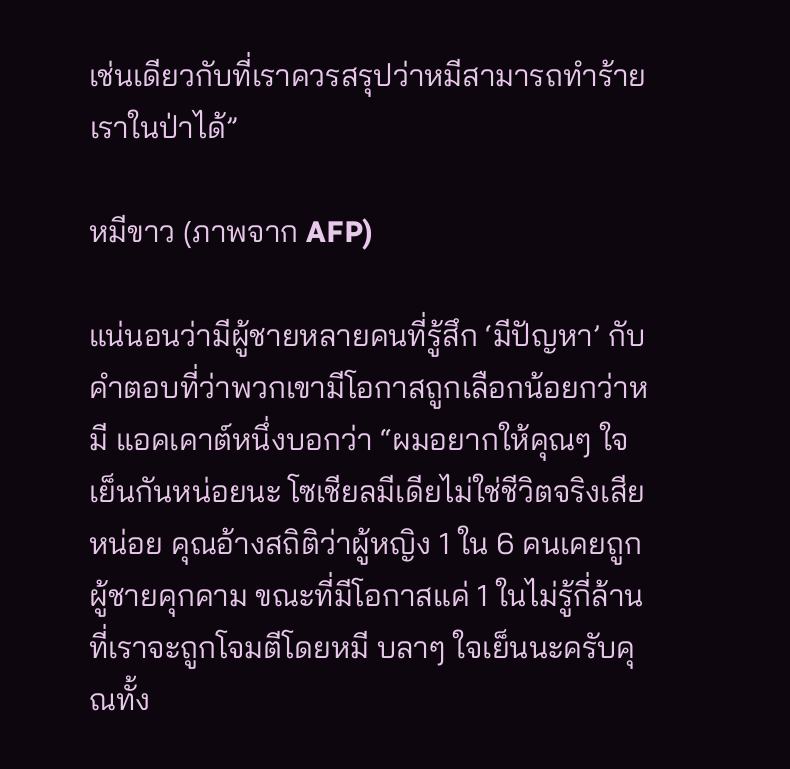เช่นเดียวกับที่เราควรสรุปว่าหมีสามารถทำร้ายเราในป่าได้”

หมีขาว (ภาพจาก AFP)

แน่นอนว่ามีผู้ชายหลายคนที่รู้สึก ‘มีปัญหา’ กับคำตอบที่ว่าพวกเขามีโอกาสถูกเลือกน้อยกว่าหมี แอคเคาต์หนึ่งบอกว่า “ผมอยากให้คุณๆ ใจเย็นกันหน่อยนะ โซเชียลมีเดียไม่ใช่ชีวิตจริงเสียหน่อย คุณอ้างสถิติว่าผู้หญิง 1 ใน 6 คนเคยถูกผู้ชายคุกคาม ขณะที่มีโอกาสแค่ 1 ในไม่รู้กี่ล้านที่เราจะถูกโจมตีโดยหมี บลาๆ ใจเย็นนะครับคุณทั้ง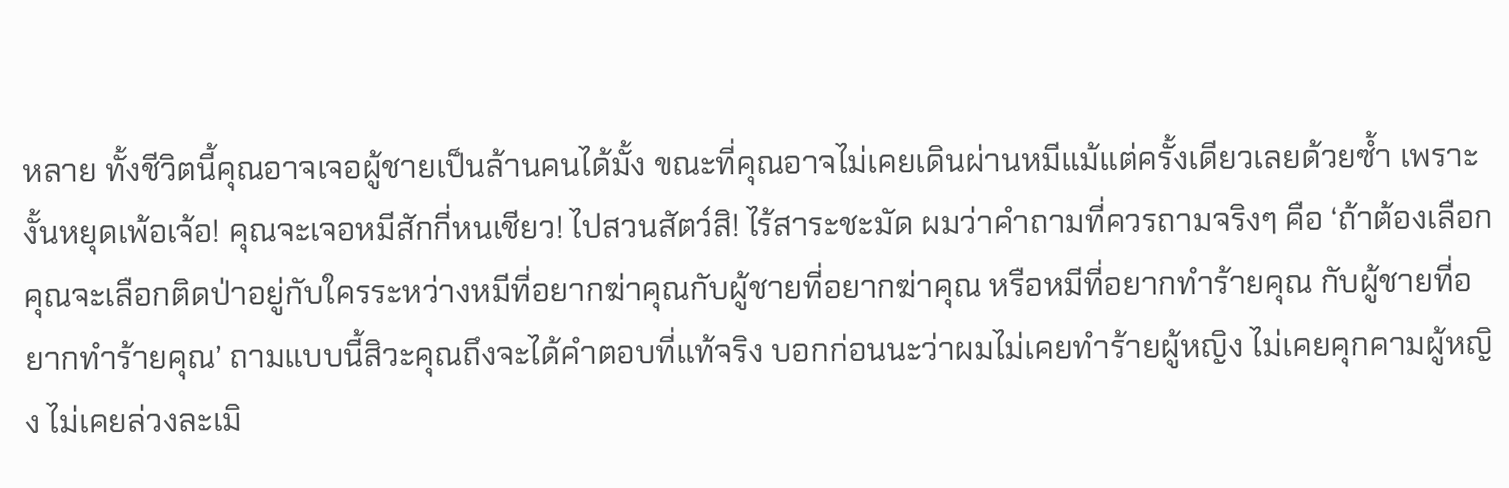หลาย ทั้งชีวิตนี้คุณอาจเจอผู้ชายเป็นล้านคนได้มั้ง ขณะที่คุณอาจไม่เคยเดินผ่านหมีแม้แต่ครั้งเดียวเลยด้วยซ้ำ เพราะงั้นหยุดเพ้อเจ้อ! คุณจะเจอหมีสักกี่หนเชียว! ไปสวนสัตว์สิ! ไร้สาระชะมัด ผมว่าคำถามที่ควรถามจริงๆ คือ ‘ถ้าต้องเลือก คุณจะเลือกติดป่าอยู่กับใครระหว่างหมีที่อยากฆ่าคุณกับผู้ชายที่อยากฆ่าคุณ หรือหมีที่อยากทำร้ายคุณ กับผู้ชายที่อยากทำร้ายคุณ’ ถามแบบนี้สิวะคุณถึงจะได้คำตอบที่แท้จริง บอกก่อนนะว่าผมไม่เคยทำร้ายผู้หญิง ไม่เคยคุกคามผู้หญิง ไม่เคยล่วงละเมิ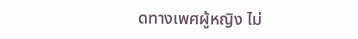ดทางเพศผู้หญิง ไม่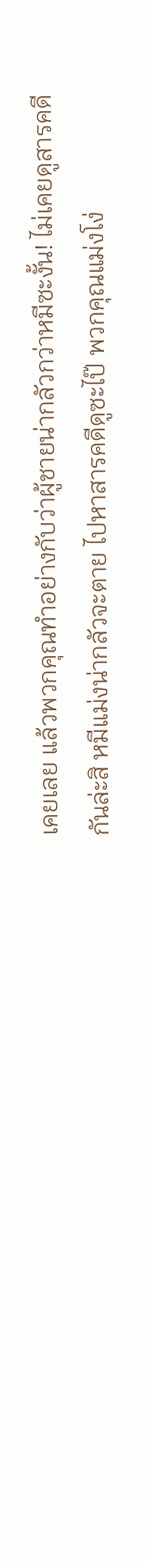เคยเลย แล้วพวกคุณทำอย่างกับว่าผู้ชายน่ากลัวกว่าหมีซะงั้น! ไม่เคยดูสารคดีกันล่ะสิ หมีแม่งน่ากลัวจะตาย ไปหาสารคดีดูซะไป๊ พวกคุณแม่งโง่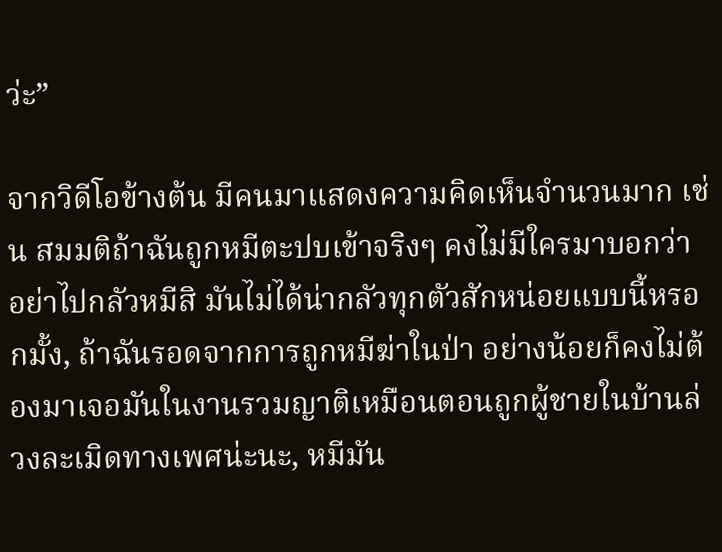ว่ะ”

จากวิดีโอข้างต้น มีคนมาแสดงความคิดเห็นจำนวนมาก เช่น สมมติถ้าฉันถูกหมีตะปบเข้าจริงๆ คงไม่มีใครมาบอกว่า อย่าไปกลัวหมีสิ มันไม่ได้น่ากลัวทุกตัวสักหน่อยแบบนี้หรอกมั้ง, ถ้าฉันรอดจากการถูกหมีฆ่าในป่า อย่างน้อยก็คงไม่ต้องมาเจอมันในงานรวมญาติเหมือนตอนถูกผู้ชายในบ้านล่วงละเมิดทางเพศน่ะนะ, หมีมัน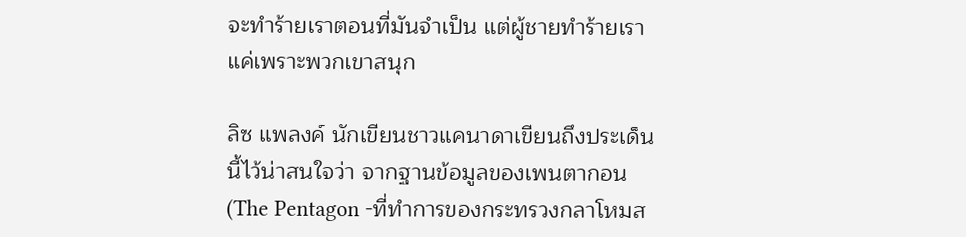จะทำร้ายเราตอนที่มันจำเป็น แต่ผู้ชายทำร้ายเราแค่เพราะพวกเขาสนุก

ลิซ แพลงค์ นักเขียนชาวแคนาดาเขียนถึงประเด็นนี้ไว้น่าสนใจว่า จากฐานข้อมูลของเพนตากอน (The Pentagon -ที่ทำการของกระทรวงกลาโหมส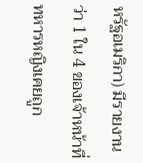หรัฐอเมริกา) มีรายงานว่า 1 ใน 4 ของเจ้าหน้าที่ทหารหญิงเคยถูก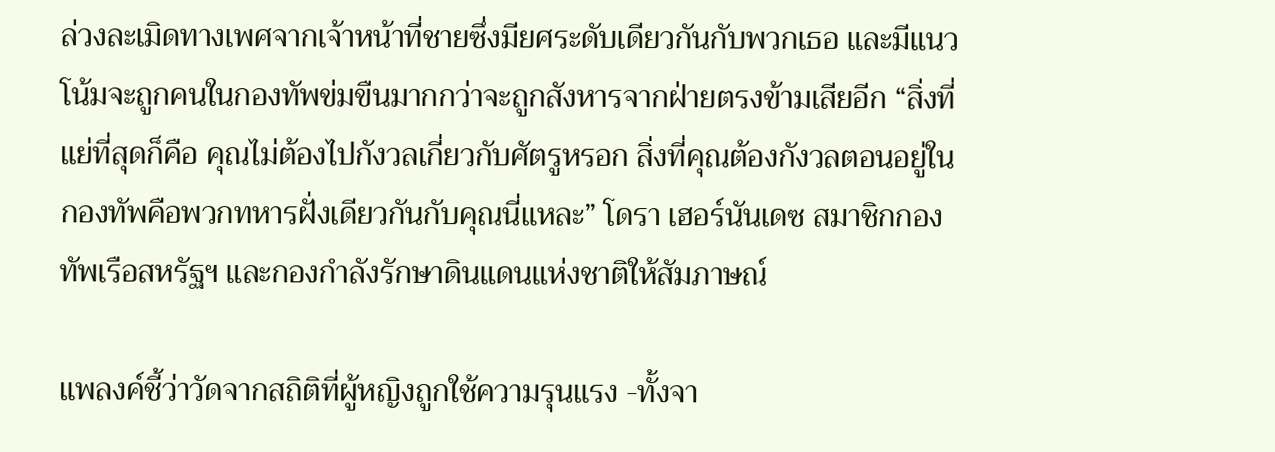ล่วงละเมิดทางเพศจากเจ้าหน้าที่ชายซึ่งมียศระดับเดียวกันกับพวกเธอ และมีแนวโน้มจะถูกคนในกองทัพข่มขืนมากกว่าจะถูกสังหารจากฝ่ายตรงข้ามเสียอีก “สิ่งที่แย่ที่สุดก็คือ คุณไม่ต้องไปกังวลเกี่ยวกับศัตรูหรอก สิ่งที่คุณต้องกังวลตอนอยู่ในกองทัพคือพวกทหารฝั่งเดียวกันกับคุณนี่แหละ” โดรา เฮอร์นันเดซ สมาชิกกองทัพเรือสหรัฐฯ และกองกำลังรักษาดินแดนแห่งชาติให้สัมภาษณ์

แพลงค์ชี้ว่าวัดจากสถิติที่ผู้หญิงถูกใช้ความรุนแรง -ทั้งจา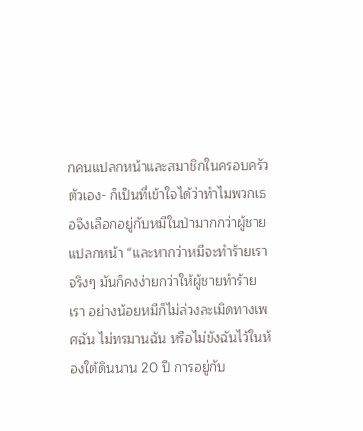กคนแปลกหน้าและสมาชิกในครอบครัวตัวเอง- ก็เป็นที่เข้าใจได้ว่าทำไมพวกเธอจึงเลือกอยู่กับหมีในป่ามากกว่าผู้ชายแปลกหน้า “และหากว่าหมีจะทำร้ายเราจริงๆ มันก็คงง่ายกว่าให้ผู้ชายทำร้ายเรา อย่างน้อยหมีก็ไม่ล่วงละเมิดทางเพศฉัน ไม่ทรมานฉัน หรือไม่ขังฉันไว้ในห้องใต้ดินนาน 20 ปี การอยู่กับ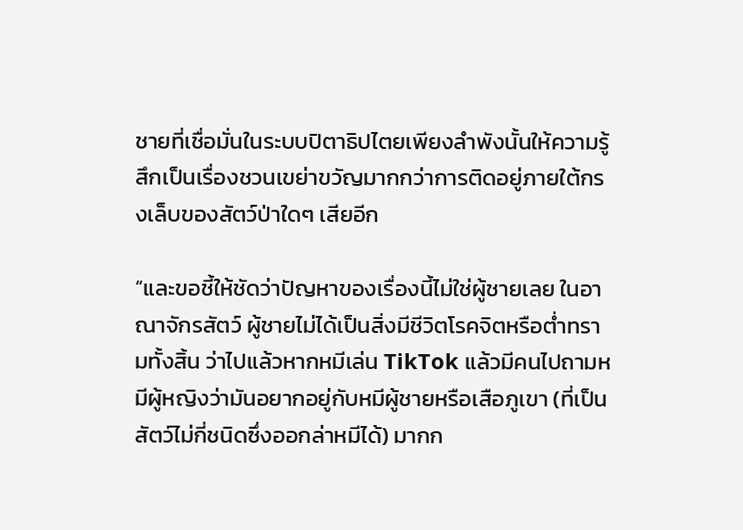ชายที่เชื่อมั่นในระบบปิตาธิปไตยเพียงลำพังนั้นให้ความรู้สึกเป็นเรื่องชวนเขย่าขวัญมากกว่าการติดอยู่ภายใต้กรงเล็บของสัตว์ป่าใดๆ เสียอีก

“และขอชี้ให้ชัดว่าปัญหาของเรื่องนี้ไม่ใช่ผู้ชายเลย ในอาณาจักรสัตว์ ผู้ชายไม่ได้เป็นสิ่งมีชีวิตโรคจิตหรือต่ำทรามทั้งสิ้น ว่าไปแล้วหากหมีเล่น TikTok แล้วมีคนไปถามหมีผู้หญิงว่ามันอยากอยู่กับหมีผู้ชายหรือเสือภูเขา (ที่เป็นสัตว์ไม่กี่ชนิดซึ่งออกล่าหมีได้) มากก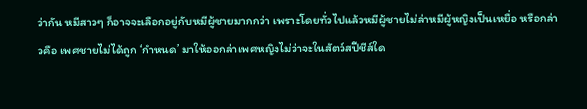ว่ากัน หมีสาวๆ ก็อาจจะเลือกอยู่กับหมีผู้ชายมากกว่า เพราะโดยทั่วไปแล้วหมีผู้ชายไม่ล่าหมีผู้หญิงเป็นเหยื่อ หรือกล่าวคือ เพศชายไม่ได้ถูก ‘กำหนด’ มาให้ออกล่าเพศหญิงไม่ว่าจะในสัตว์สปีชีส์ใด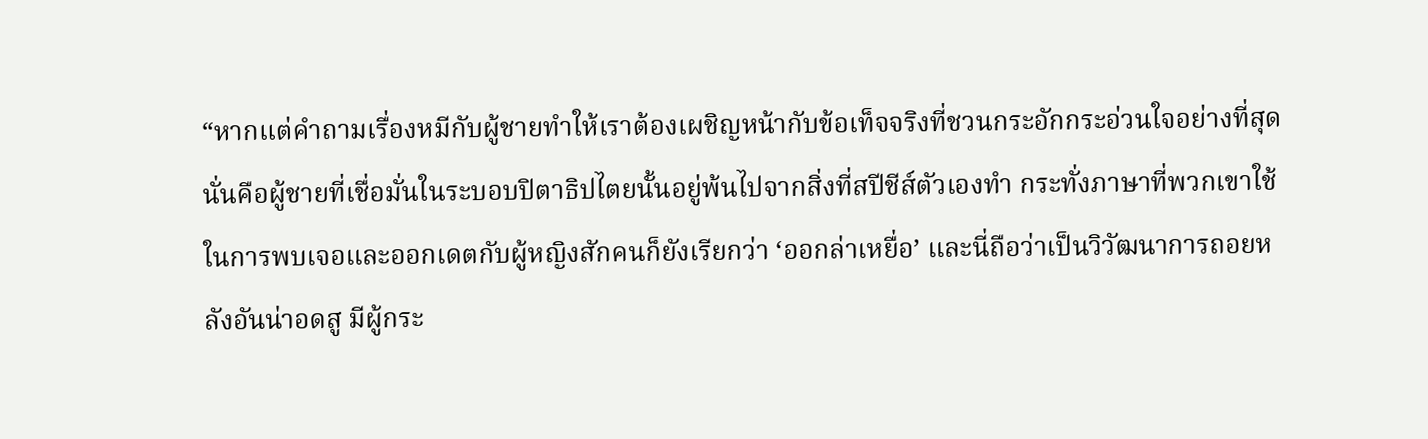“หากแต่คำถามเรื่องหมีกับผู้ชายทำให้เราต้องเผชิญหน้ากับข้อเท็จจริงที่ชวนกระอักกระอ่วนใจอย่างที่สุด นั่นคือผู้ชายที่เชื่อมั่นในระบอบปิตาธิปไตยนั้นอยู่พ้นไปจากสิ่งที่สปีชีส์ตัวเองทำ กระทั่งภาษาที่พวกเขาใช้ในการพบเจอและออกเดตกับผู้หญิงสักคนก็ยังเรียกว่า ‘ออกล่าเหยื่อ’ และนี่ถือว่าเป็นวิวัฒนาการถอยหลังอันน่าอดสู มีผู้กระ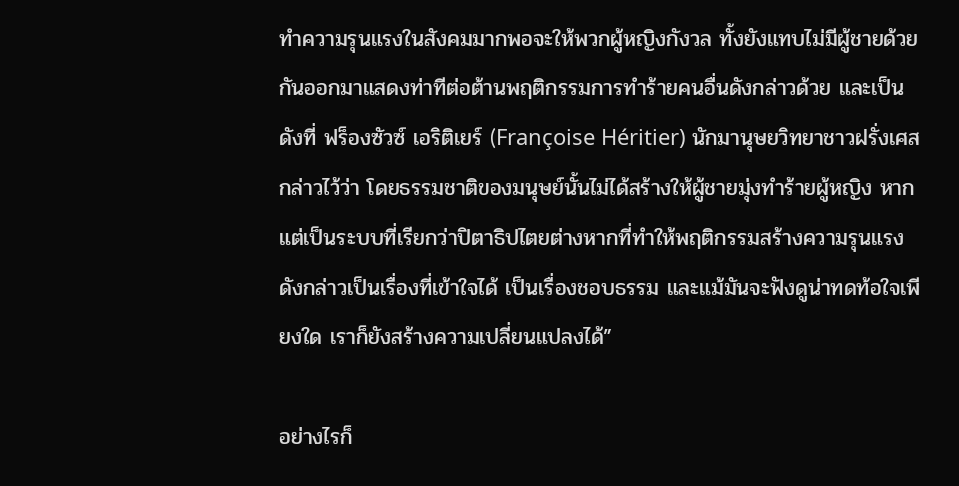ทำความรุนแรงในสังคมมากพอจะให้พวกผู้หญิงกังวล ทั้งยังแทบไม่มีผู้ชายด้วยกันออกมาแสดงท่าทีต่อต้านพฤติกรรมการทำร้ายคนอื่นดังกล่าวด้วย และเป็นดังที่ ฟร็องซัวซ์ เอริติเยร์ (Françoise Héritier) นักมานุษยวิทยาชาวฝรั่งเศสกล่าวไว้ว่า โดยธรรมชาติของมนุษย์นั้นไม่ได้สร้างให้ผู้ชายมุ่งทำร้ายผู้หญิง หากแต่เป็นระบบที่เรียกว่าปิตาธิปไตยต่างหากที่ทำให้พฤติกรรมสร้างความรุนแรงดังกล่าวเป็นเรื่องที่เข้าใจได้ เป็นเรื่องชอบธรรม และแม้มันจะฟังดูน่าทดท้อใจเพียงใด เราก็ยังสร้างความเปลี่ยนแปลงได้”

อย่างไรก็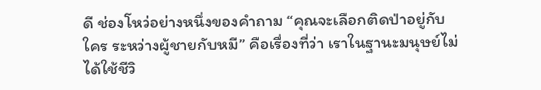ดี ช่องโหว่อย่างหนึ่งของคำถาม “คุณจะเลือกติดป่าอยู่กับใคร ระหว่างผู้ชายกับหมี” คือเรื่องที่ว่า เราในฐานะมนุษย์ไม่ได้ใช้ชีวิ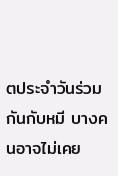ตประจำวันร่วมกันกับหมี บางคนอาจไม่เคย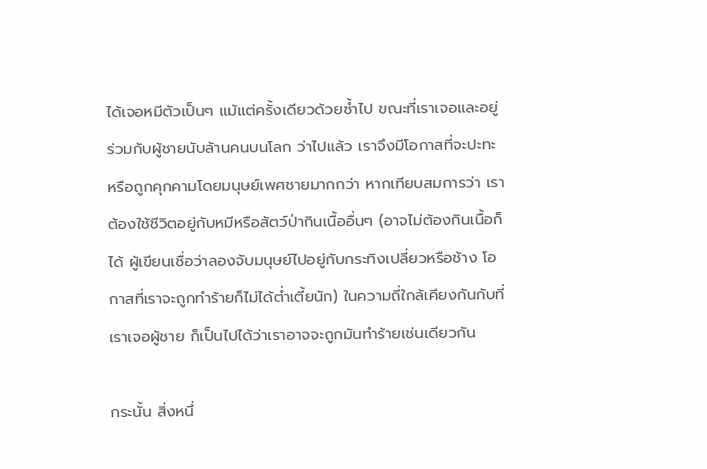ได้เจอหมีตัวเป็นๆ แม้แต่ครั้งเดียวด้วยซ้ำไป ขณะที่เราเจอและอยู่ร่วมกับผู้ชายนับล้านคนบนโลก ว่าไปแล้ว เราจึงมีโอกาสที่จะปะทะหรือถูกคุกคามโดยมนุษย์เพศชายมากกว่า หากเทียบสมการว่า เราต้องใช้ชีวิตอยู่กับหมีหรือสัตว์ป่ากินเนื้ออื่นๆ (อาจไม่ต้องกินเนื้อก็ได้ ผู้เขียนเชื่อว่าลองจับมนุษย์ไปอยู่กับกระทิงเปลี่ยวหรือช้าง โอกาสที่เราจะถูกทำร้ายก็ไม่ได้ต่ำเตี้ยนัก) ในความถี่ใกล้เคียงกันกับที่เราเจอผู้ชาย ก็เป็นไปได้ว่าเราอาจจะถูกมันทำร้ายเช่นเดียวกัน

กระนั้น สิ่งหนึ่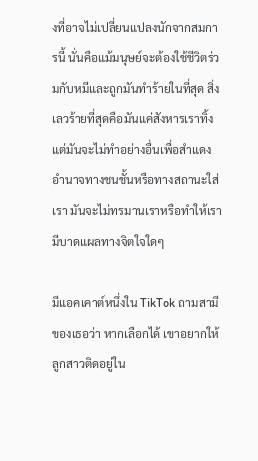งที่อาจไม่เปลี่ยนแปลงนักจากสมการนี้ นั่นคือแม้มนุษย์จะต้องใช้ชีวิตร่วมกับหมีและถูกมันทำร้ายในที่สุด สิ่งเลวร้ายที่สุดคือมันแค่สังหารเราทิ้ง แต่มันจะไม่ทำอย่างอื่นเพื่อสำแดงอำนาจทางชนชั้นหรือทางสถานะใส่เรา มันจะไม่ทรมานเราหรือทำให้เรามีบาดแผลทางจิตใจใดๆ

มีแอคเคาต์หนึ่งใน TikTok ถามสามีของเธอว่า หากเลือกได้ เขาอยากให้ลูกสาวติดอยู่ใน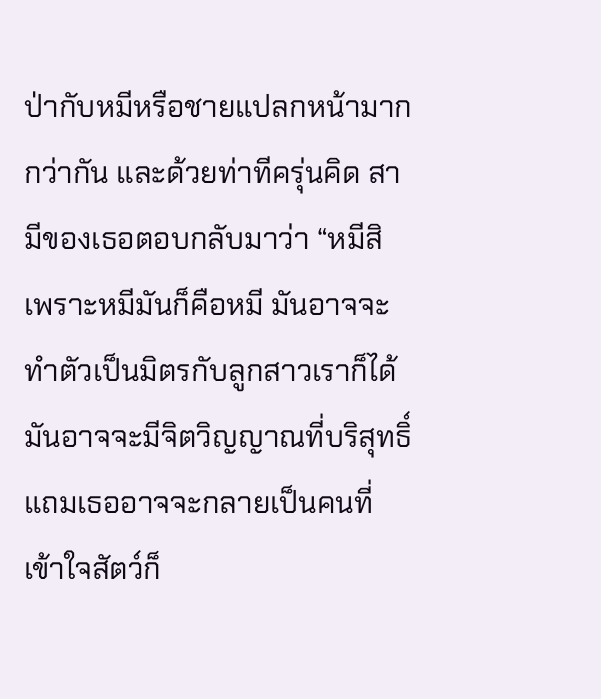ป่ากับหมีหรือชายแปลกหน้ามากกว่ากัน และด้วยท่าทีครุ่นคิด สามีของเธอตอบกลับมาว่า “หมีสิ เพราะหมีมันก็คือหมี มันอาจจะทำตัวเป็นมิตรกับลูกสาวเราก็ได้ มันอาจจะมีจิตวิญญาณที่บริสุทธิ์ แถมเธออาจจะกลายเป็นคนที่เข้าใจสัตว์ก็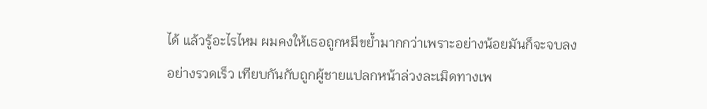ได้ แล้วรู้อะไรไหม ผมคงให้เธอถูกหมีขย้ำมากกว่าเพราะอย่างน้อยมันก็จะจบลงอย่างรวดเร็ว เทียบกันกับถูกผู้ชายแปลกหน้าล่วงละเมิดทางเพ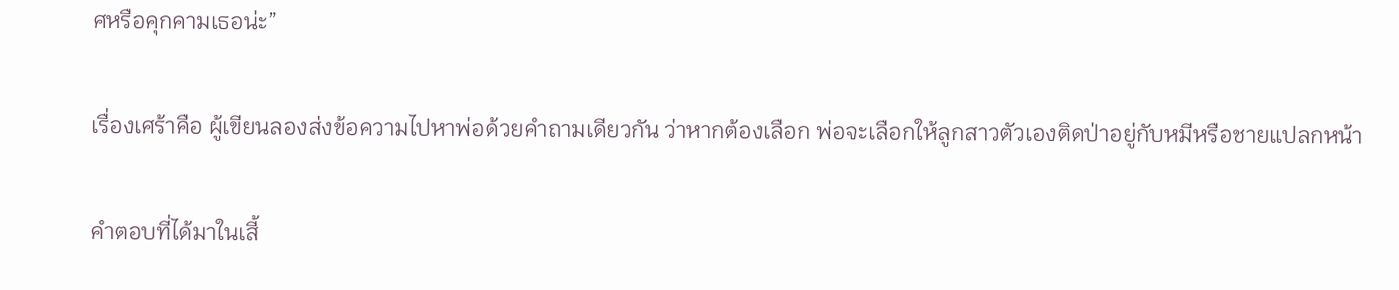ศหรือคุกคามเธอน่ะ”

เรื่องเศร้าคือ ผู้เขียนลองส่งข้อความไปหาพ่อด้วยคำถามเดียวกัน ว่าหากต้องเลือก พ่อจะเลือกให้ลูกสาวตัวเองติดป่าอยู่กับหมีหรือชายแปลกหน้า

คำตอบที่ได้มาในเสี้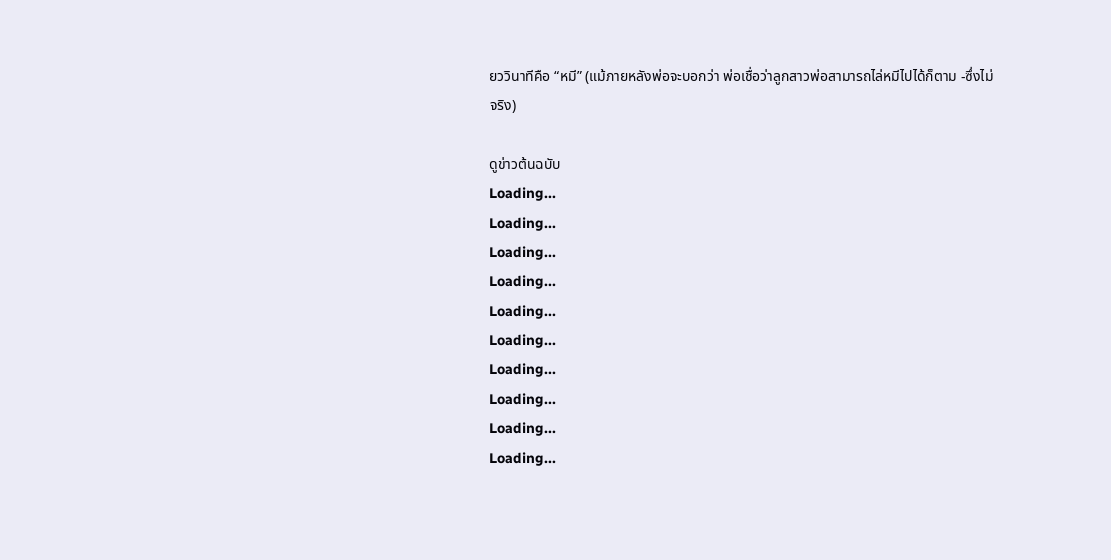ยววินาทีคือ “หมี” (แม้ภายหลังพ่อจะบอกว่า พ่อเชื่อว่าลูกสาวพ่อสามารถไล่หมีไปได้ก็ตาม -ซึ่งไม่จริง)

ดูข่าวต้นฉบับ
Loading...
Loading...
Loading...
Loading...
Loading...
Loading...
Loading...
Loading...
Loading...
Loading...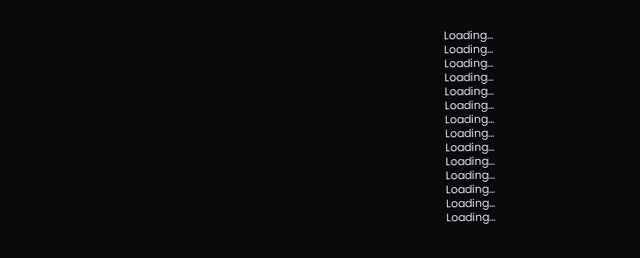Loading...
Loading...
Loading...
Loading...
Loading...
Loading...
Loading...
Loading...
Loading...
Loading...
Loading...
Loading...
Loading...
Loading...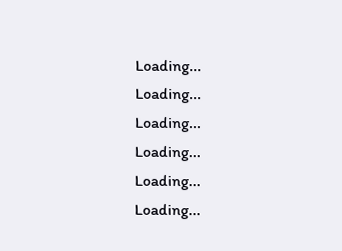Loading...
Loading...
Loading...
Loading...
Loading...
Loading...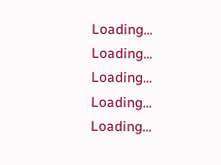Loading...
Loading...
Loading...
Loading...
Loading...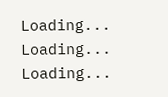Loading...
Loading...
Loading...